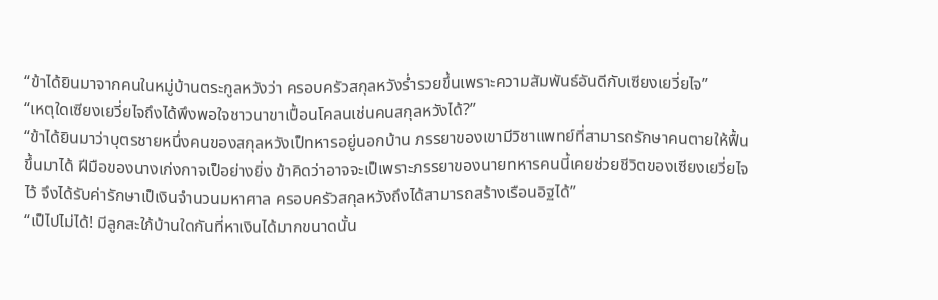“ข้าได้ยินมาจากคนในหมู่บ้านตระกูลหวังว่า ครอบครัวสกุลหวังร่ำรวยขึ้นเพราะความสัมพันธ์อันดีกับเซียงเยวี่ยไจ”
“เหตุใดเซียงเยวี่ยไจถึงได้พึงพอใจชาวนาขาเปื้อนโคลนเช่นคนสกุลหวังได้?”
“ข้าได้ยินมาว่าบุตรชายหนึ่งคนของสกุลหวังเป็ทหารอยู่นอกบ้าน ภรรยาของเขามีวิชาแพทย์ที่สามารถรักษาคนตายให้ฟื้นขึ้นมาได้ ฝีมือของนางเก่งกาจเป็อย่างยิ่ง ข้าคิดว่าอาจจะเป็เพราะภรรยาของนายทหารคนนี้เคยช่วยชีวิตของเซียงเยวี่ยไจไว้ จึงได้รับค่ารักษาเป็เงินจำนวนมหาศาล ครอบครัวสกุลหวังถึงได้สามารถสร้างเรือนอิฐได้”
“เป็ไปไม่ได้! มีลูกสะใภ้บ้านใดกันที่หาเงินได้มากขนาดนั้น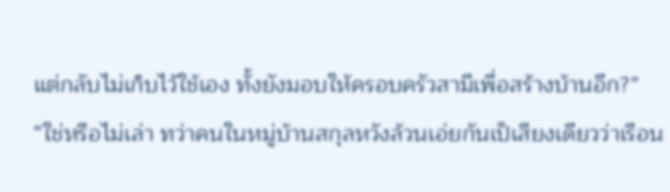แต่กลับไม่เก็บไว้ใช้เอง ทั้งยังมอบให้ครอบครัวสามีเพื่อสร้างบ้านอีก?”
“ใช่หรือไม่เล่า ทว่าคนในหมู่บ้านสกุลหวังล้วนเอ่ยกันเป็เสียงเดียวว่าเรือน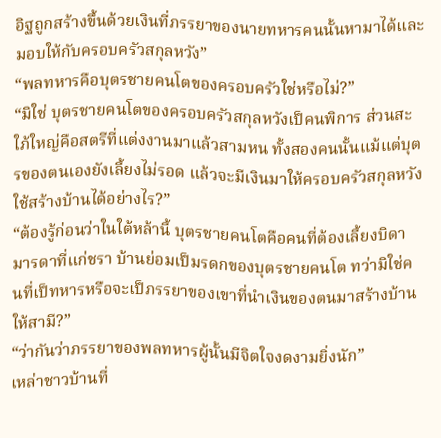อิฐถูกสร้างขึ้นด้วยเงินที่ภรรยาของนายทหารคนนั้นหามาได้และมอบให้กับครอบครัวสกุลหวัง”
“พลทหารคือบุตรชายคนโตของครอบครัวใช่หรือไม่?”
“มิใช่ บุตรชายคนโตของครอบครัวสกุลหวังเป็คนพิการ ส่วนสะใภ้ใหญ่คือสตรีที่แต่งงานมาแล้วสามหน ทั้งสองคนนั้นแม้แต่บุตรของตนเองยังเลี้ยงไม่รอด แล้วจะมีเงินมาให้ครอบครัวสกุลหวังใช้สร้างบ้านได้อย่างไร?”
“ต้องรู้ก่อนว่าในใต้หล้านี้ บุตรชายคนโตคือคนที่ต้องเลี้ยงบิดามารดาที่แก่ชรา บ้านย่อมเป็มรดกของบุตรชายคนโต ทว่ามิใช่คนที่เป็ทหารหรือจะเป็ภรรยาของเขาที่นำเงินของตนมาสร้างบ้านให้สามี?”
“ว่ากันว่าภรรยาของพลทหารผู้นั้นมีจิตใจงดงามยิ่งนัก”
เหล่าชาวบ้านที่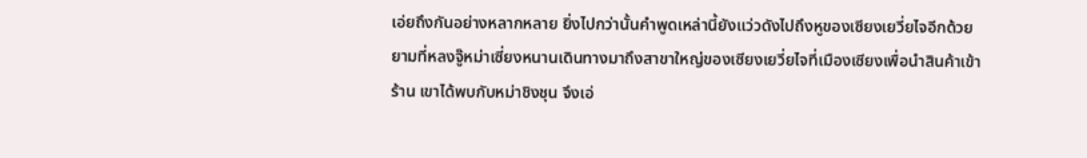เอ่ยถึงกันอย่างหลากหลาย ยิ่งไปกว่านั้นคำพูดเหล่านี้ยังแว่วดังไปถึงหูของเซียงเยวี่ยไจอีกด้วย
ยามที่หลงจู๊หม่าเซี่ยงหนานเดินทางมาถึงสาขาใหญ่ของเซียงเยวี่ยไจที่เมืองเซียงเพื่อนำสินค้าเข้าร้าน เขาได้พบกับหม่าชิงชุน จึงเอ่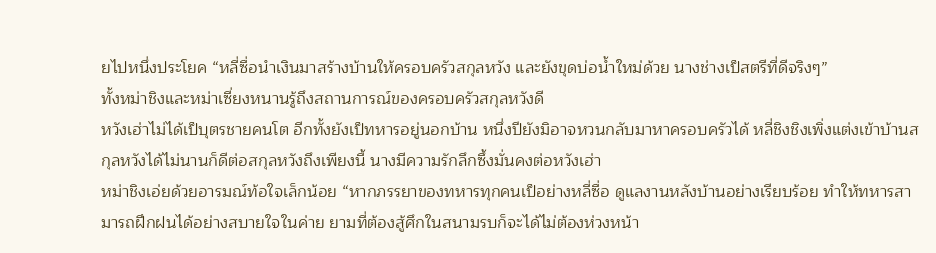ยไปหนึ่งประโยค “หลี่ซื่อนำเงินมาสร้างบ้านให้ครอบครัวสกุลหวัง และยังขุดบ่อน้ำใหม่ด้วย นางช่างเป็สตรีที่ดีจริงๆ”
ทั้งหม่าชิงและหม่าเซี่ยงหนานรู้ถึงสถานการณ์ของครอบครัวสกุลหวังดี
หวังเฮ่าไม่ได้เป็บุตรชายคนโต อีกทั้งยังเป็ทหารอยู่นอกบ้าน หนึ่งปียังมิอาจหวนกลับมาหาครอบครัวได้ หลี่ชิงชิงเพิ่งแต่งเข้าบ้านสกุลหวังได้ไม่นานก็ดีต่อสกุลหวังถึงเพียงนี้ นางมีความรักลึกซึ้งมั่นคงต่อหวังเฮ่า
หม่าชิงเอ่ยด้วยอารมณ์ท้อใจเล็กน้อย “หากภรรยาของทหารทุกคนเป็อย่างหลี่ซื่อ ดูแลงานหลังบ้านอย่างเรียบร้อย ทำให้ทหารสามารถฝึกฝนได้อย่างสบายใจในค่าย ยามที่ต้องสู้ศึกในสนามรบก็จะได้ไม่ต้องห่วงหน้า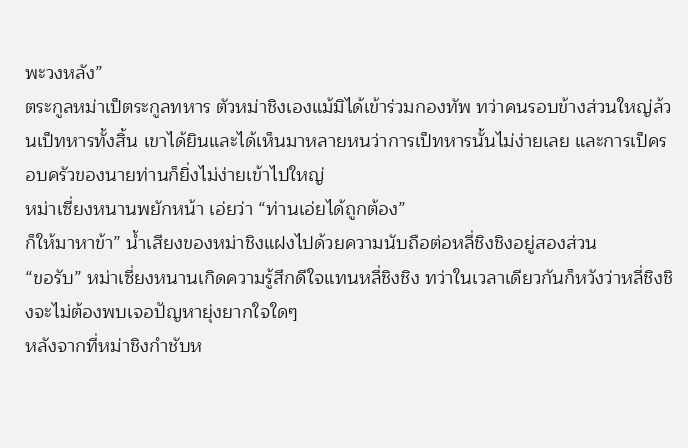พะวงหลัง”
ตระกูลหม่าเป็ตระกูลทหาร ตัวหม่าชิงเองแม้มิได้เข้าร่วมกองทัพ ทว่าคนรอบข้างส่วนใหญ่ล้วนเป็ทหารทั้งสิ้น เขาได้ยินและได้เห็นมาหลายหนว่าการเป็ทหารนั้นไม่ง่ายเลย และการเป็ครอบครัวของนายท่านก็ยิ่งไม่ง่ายเข้าไปใหญ่
หม่าเซี่ยงหนานพยักหน้า เอ่ยว่า “ท่านเอ่ยได้ถูกต้อง”
ก็ให้มาหาข้า” น้ำเสียงของหม่าชิงแฝงไปด้วยความนับถือต่อหลี่ชิงชิงอยู่สองส่วน
“ขอรับ” หม่าเซี่ยงหนานเกิดความรู้สึกดีใจแทนหลี่ชิงชิง ทว่าในเวลาเดียวกันก็หวังว่าหลี่ชิงชิงจะไม่ต้องพบเจอปัญหายุ่งยากใจใดๆ
หลังจากที่หม่าชิงกำชับห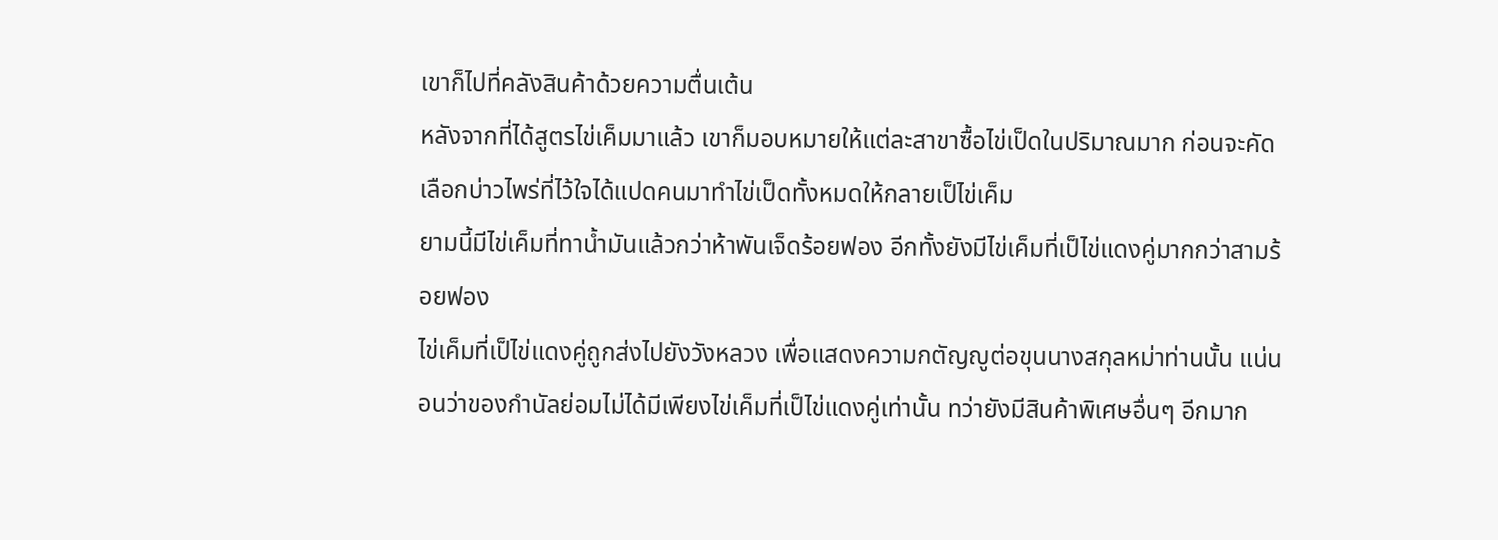เขาก็ไปที่คลังสินค้าด้วยความตื่นเต้น
หลังจากที่ได้สูตรไข่เค็มมาแล้ว เขาก็มอบหมายให้แต่ละสาขาซื้อไข่เป็ดในปริมาณมาก ก่อนจะคัดเลือกบ่าวไพร่ที่ไว้ใจได้แปดคนมาทำไข่เป็ดทั้งหมดให้กลายเป็ไข่เค็ม
ยามนี้มีไข่เค็มที่ทาน้ำมันแล้วกว่าห้าพันเจ็ดร้อยฟอง อีกทั้งยังมีไข่เค็มที่เป็ไข่แดงคู่มากกว่าสามร้อยฟอง
ไข่เค็มที่เป็ไข่แดงคู่ถูกส่งไปยังวังหลวง เพื่อแสดงความกตัญญูต่อขุนนางสกุลหม่าท่านนั้น แน่นอนว่าของกำนัลย่อมไม่ได้มีเพียงไข่เค็มที่เป็ไข่แดงคู่เท่านั้น ทว่ายังมีสินค้าพิเศษอื่นๆ อีกมาก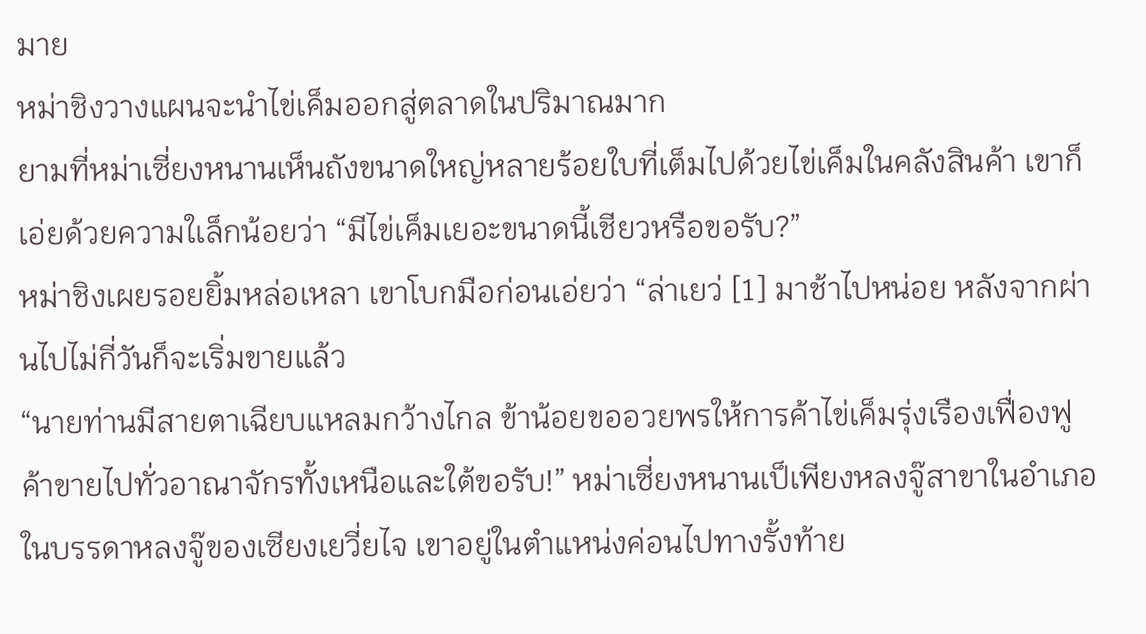มาย
หม่าชิงวางแผนจะนำไข่เค็มออกสู่ตลาดในปริมาณมาก
ยามที่หม่าเซี่ยงหนานเห็นถังขนาดใหญ่หลายร้อยใบที่เต็มไปด้วยไข่เค็มในคลังสินค้า เขาก็เอ่ยด้วยความใเล็กน้อยว่า “มีไข่เค็มเยอะขนาดนี้เชียวหรือขอรับ?”
หม่าชิงเผยรอยยิ้มหล่อเหลา เขาโบกมือก่อนเอ่ยว่า “ล่าเยว่ [1] มาช้าไปหน่อย หลังจากผ่านไปไม่กี่วันก็จะเริ่มขายแล้ว
“นายท่านมีสายตาเฉียบแหลมกว้างไกล ข้าน้อยขออวยพรให้การค้าไข่เค็มรุ่งเรืองเฟื่องฟู ค้าขายไปทั่วอาณาจักรทั้งเหนือและใต้ขอรับ!” หม่าเซี่ยงหนานเป็เพียงหลงจู๊สาขาในอำเภอ ในบรรดาหลงจู๊ของเซียงเยวี่ยไจ เขาอยู่ในตำแหน่งค่อนไปทางรั้งท้าย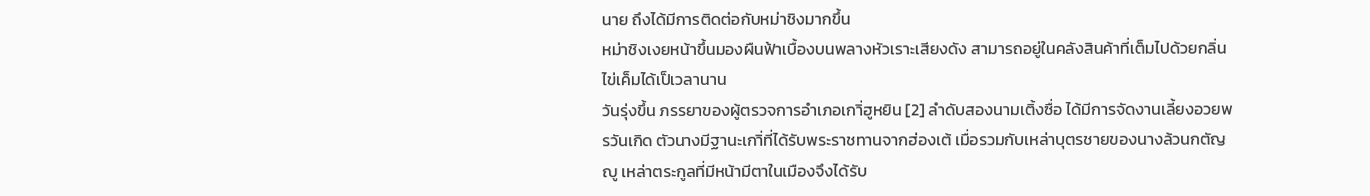นาย ถึงได้มีการติดต่อกับหม่าชิงมากขึ้น
หม่าชิงเงยหน้าขึ้นมองผืนฟ้าเบื้องบนพลางหัวเราะเสียงดัง สามารถอยู่ในคลังสินค้าที่เต็มไปด้วยกลิ่นไข่เค็มได้เป็เวลานาน
วันรุ่งขึ้น ภรรยาของผู้ตรวจการอำเภอเกาิ่ฮูหยิน [2] ลำดับสองนามเติ้งซื่อ ได้มีการจัดงานเลี้ยงอวยพรวันเกิด ตัวนางมีฐานะเกาิ่ที่ได้รับพระราชทานจากฮ่องเต้ เมื่อรวมกับเหล่าบุตรชายของนางล้วนกตัญญู เหล่าตระกูลที่มีหน้ามีตาในเมืองจึงได้รับ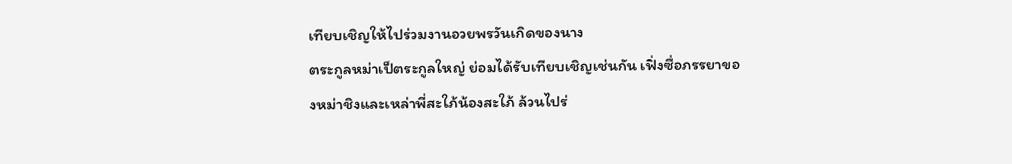เทียบเชิญให้ไปร่วมงานอวยพรวันเกิดของนาง
ตระกูลหม่าเป็ตระกูลใหญ่ ย่อมได้รับเทียบเชิญเช่นกัน เฟิ่งซื่อภรรยาของหม่าชิงและเหล่าพี่สะใภ้น้องสะใภ้ ล้วนไปร่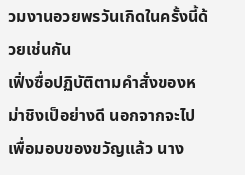วมงานอวยพรวันเกิดในครั้งนี้ด้วยเช่นกัน
เฟิ่งซื่อปฏิบัติตามคำสั่งของหม่าชิงเป็อย่างดี นอกจากจะไปเพื่อมอบของขวัญแล้ว นาง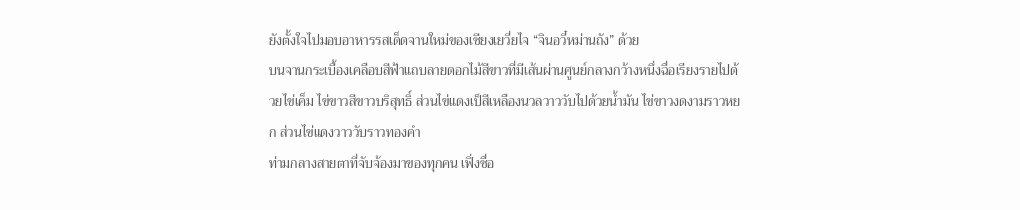ยังตั้งใจไปมอบอาหารรสเด็ดจานใหม่ของเซียงเยวี่ยไจ “จินอวี๋หม่านถัง” ด้วย
บนจานกระเบื้องเคลือบสีฟ้าแถบลายดอกไม้สีขาวที่มีเส้นผ่านศูนย์กลางกว้างหนึ่งฉื่อเรียงรายไปด้วยไข่เค็ม ไข่ขาวสีขาวบริสุทธิ์ ส่วนไข่แดงเป็สีเหลืองนวลวาววับไปด้วยน้ำมัน ไข่ขาวงดงามราวหยก ส่วนไข่แดงวาววับราวทองคำ
ท่ามกลางสายตาที่จับจ้องมาของทุกคน เฟิ่งซื่อ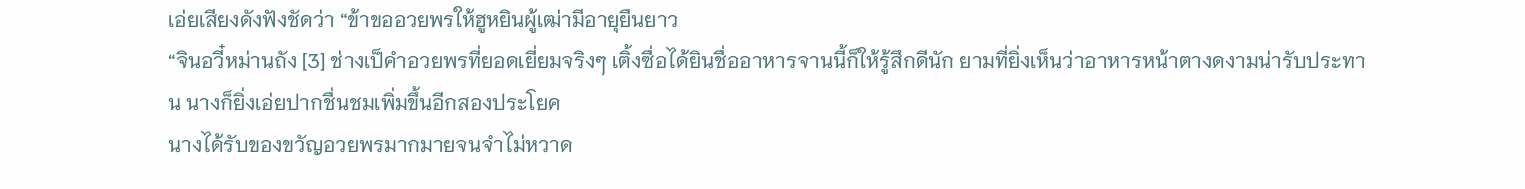เอ่ยเสียงดังฟังชัดว่า “ข้าขออวยพรให้ฮูหยินผู้เฒ่ามีอายุยืนยาว
“จินอวี๋หม่านถัง [3] ช่างเป็คำอวยพรที่ยอดเยี่ยมจริงๆ เติ้งซื่อได้ยินชื่ออาหารจานนี้ก็ให้รู้สึกดีนัก ยามที่ยิ่งเห็นว่าอาหารหน้าตางดงามน่ารับประทาน นางก็ยิ่งเอ่ยปากชื่นชมเพิ่มขึ้นอีกสองประโยค
นางได้รับของขวัญอวยพรมากมายจนจำไม่หวาด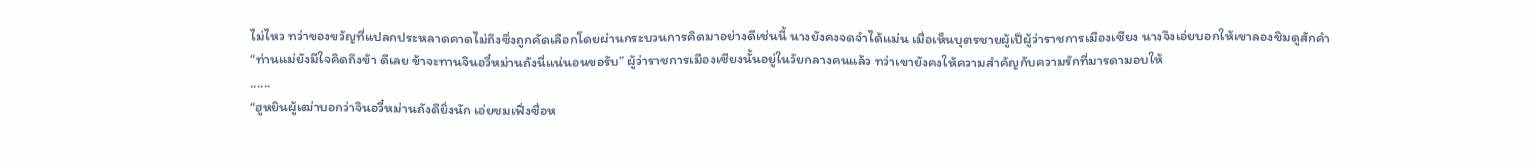ไม่ไหว ทว่าของขวัญที่แปลกประหลาดคาดไม่ถึงซึ่งถูกคัดเลือกโดยผ่านกระบวนการคิดมาอย่างดีเช่นนี้ นางยังคงจดจำได้แม่น เมื่อเห็นบุตรชายผู้เป็ผู้ว่าราชการเมืองเซียง นางจึงเอ่ยบอกให้เขาลองชิมดูสักคำ
“ท่านแม่ยังมีใจคิดถึงข้า ดีเลย ข้าจะทานจินอวี๋หม่านถังนี่แน่นอนขอรับ” ผู้ว่าราชการเมืองเซียงนั้นอยู่ในวัยกลางคนแล้ว ทว่าเขายังคงให้ความสำคัญกับความรักที่มารดามอบให้
......
“ฮูหยินผู้เฒ่าบอกว่าจินอวี๋หม่านถังดียิ่งนัก เอ่ยชมเฟิ่งซื่อห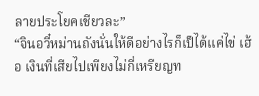ลายประโยคเชียวละ”
“จินอวี๋หม่านถังนั่นให้ดีอย่างไรก็เป็ได้แค่ไข่ เฮ้อ เงินที่เสียไปเพียงไม่กี่เหรียญท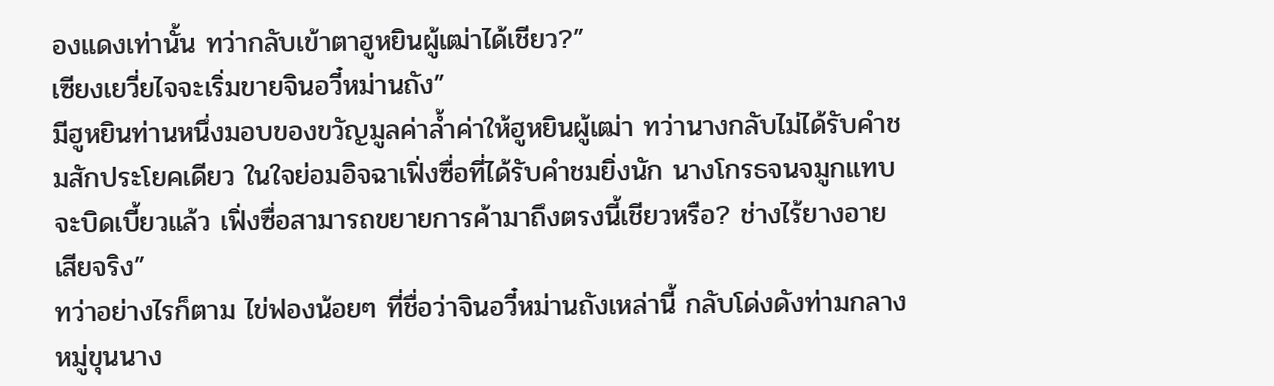องแดงเท่านั้น ทว่ากลับเข้าตาฮูหยินผู้เฒ่าได้เชียว?”
เซียงเยวี่ยไจจะเริ่มขายจินอวี๋หม่านถัง”
มีฮูหยินท่านหนึ่งมอบของขวัญมูลค่าล้ำค่าให้ฮูหยินผู้เฒ่า ทว่านางกลับไม่ได้รับคำชมสักประโยคเดียว ในใจย่อมอิจฉาเฟิ่งซื่อที่ได้รับคำชมยิ่งนัก นางโกรธจนจมูกแทบจะบิดเบี้ยวแล้ว เฟิ่งซื่อสามารถขยายการค้ามาถึงตรงนี้เชียวหรือ? ช่างไร้ยางอายเสียจริง”
ทว่าอย่างไรก็ตาม ไข่ฟองน้อยๆ ที่ชื่อว่าจินอวี๋หม่านถังเหล่านี้ กลับโด่งดังท่ามกลางหมู่ขุนนาง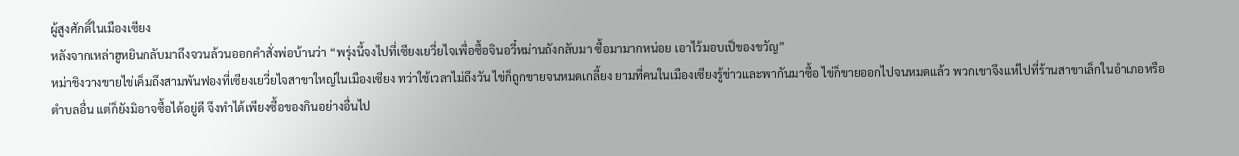ผู้สูงศักดิ์ในเมืองเซียง
หลังจากเหล่าฮูหยินกลับมาถึงจวนล้วนออกคำสั่งพ่อบ้านว่า “พรุ่งนี้จงไปที่เซียงเยวี่ยไจเพื่อซื้อจินอวี๋หม่านถังกลับมา ซื้อมามากหน่อย เอาไว้มอบเป็ของขวัญ”
หม่าชิงวางขายไข่เค็มถึงสามพันฟองที่เซียงเยวี่ยไจสาขาใหญ่ในเมืองเซียง ทว่าใช้เวลาไม่ถึงวัน ไข่ก็ถูกขายจนหมดเกลี้ยง ยามที่คนในเมืองเซียงรู้ข่าวและพากันมาซื้อ ไข่ก็ขายออกไปจนหมดแล้ว พวกเขาจึงแห่ไปที่ร้านสาขาเล็กในอำเภอหรือตำบลอื่น แต่ก็ยังมิอาจซื้อได้อยู่ดี จึงทำได้เพียงซื้อของกินอย่างอื่นไป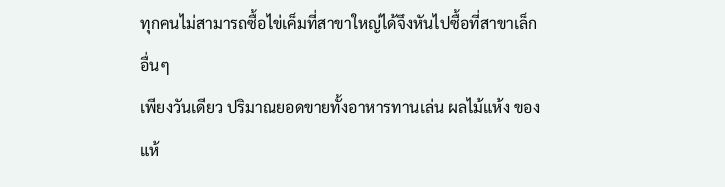ทุกคนไม่สามารถซื้อไข่เค็มที่สาขาใหญ่ได้จึงหันไปซื้อที่สาขาเล็กอื่นๆ
เพียงวันเดียว ปริมาณยอดขายทั้งอาหารทานเล่น ผลไม้แห้ง ของแห้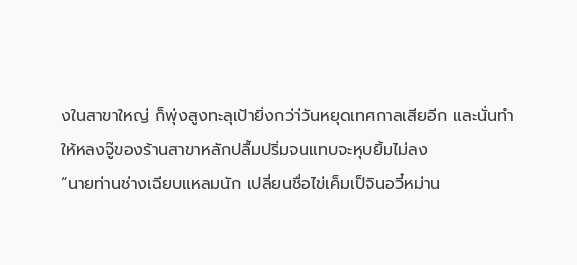งในสาขาใหญ่ ก็พุ่งสูงทะลุเป้ายิ่งกว่า่วันหยุดเทศกาลเสียอีก และนั่นทำให้หลงจู๊ของร้านสาขาหลักปลื้มปริ่มจนแทบจะหุบยิ้มไม่ลง
“นายท่านช่างเฉียบแหลมนัก เปลี่ยนชื่อไข่เค็มเป็จินอวี๋หม่าน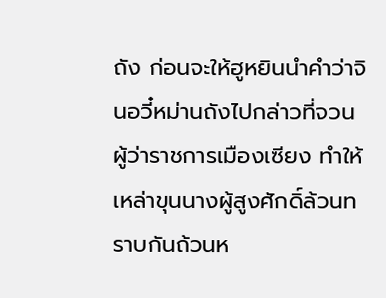ถัง ก่อนจะให้ฮูหยินนำคำว่าจินอวี๋หม่านถังไปกล่าวที่จวนผู้ว่าราชการเมืองเซียง ทำให้เหล่าขุนนางผู้สูงศักดิ์ล้วนทราบกันถ้วนห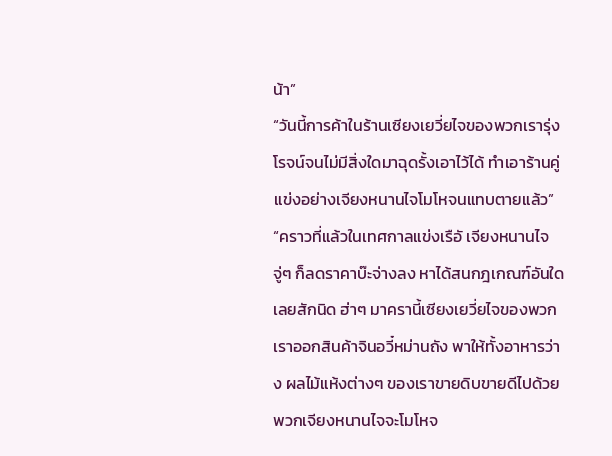น้า”
“วันนี้การค้าในร้านเซียงเยวี่ยไจของพวกเรารุ่งโรจน์จนไม่มีสิ่งใดมาฉุดรั้งเอาไว้ได้ ทำเอาร้านคู่แข่งอย่างเจียงหนานไจโมโหจนแทบตายแล้ว”
“คราวที่แล้วในเทศกาลแข่งเรือั เจียงหนานไจจู่ๆ ก็ลดราคาบ๊ะจ่างลง หาได้สนกฎเกณฑ์อันใดเลยสักนิด ฮ่าๆ มาครานี้เซียงเยวี่ยไจของพวกเราออกสินค้าจินอวี๋หม่านถัง พาให้ทั้งอาหารว่าง ผลไม้แห้งต่างๆ ของเราขายดิบขายดีไปด้วย พวกเจียงหนานไจจะโมโหจ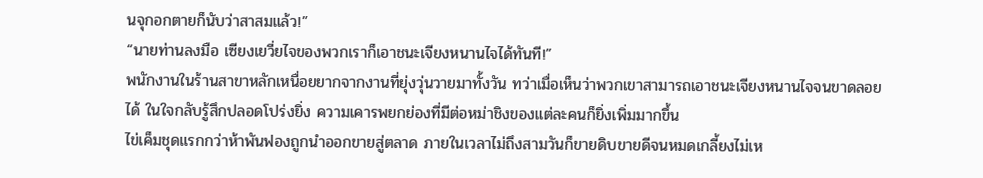นจุกอกตายก็นับว่าสาสมแล้ว!”
“นายท่านลงมือ เซียงเยวี่ยไจของพวกเราก็เอาชนะเจียงหนานไจได้ทันที!”
พนักงานในร้านสาขาหลักเหนื่อยยากจากงานที่ยุ่งวุ่นวายมาทั้งวัน ทว่าเมื่อเห็นว่าพวกเขาสามารถเอาชนะเจียงหนานไจจนขาดลอยได้ ในใจกลับรู้สึกปลอดโปร่งยิ่ง ความเคารพยกย่องที่มีต่อหม่าชิงของแต่ละคนก็ยิ่งเพิ่มมากขึ้น
ไข่เค็มชุดแรกกว่าห้าพันฟองถูกนำออกขายสู่ตลาด ภายในเวลาไม่ถึงสามวันก็ขายดิบขายดีจนหมดเกลี้ยงไม่เห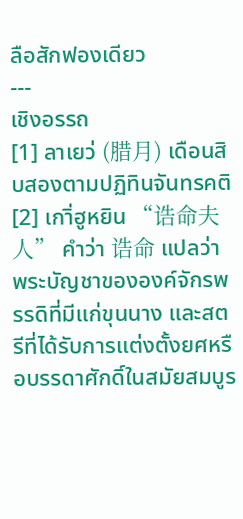ลือสักฟองเดียว
---
เชิงอรรถ
[1] ลาเยว่ (腊月) เดือนสิบสองตามปฏิทินจันทรคติ
[2] เกาิ่ฮูหยิน “诰命夫人” คำว่า 诰命 แปลว่า พระบัญชาขององค์จักรพรรดิที่มีแก่ขุนนาง และสตรีที่ได้รับการแต่งตั้งยศหรือบรรดาศักดิ์ในสมัยสมบูร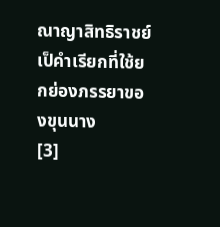ณาญาสิทธิราชย์ เป็คำเรียกที่ใช้ยกย่องภรรยาของขุนนาง
[3]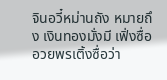จินอวี๋หม่านถัง หมายถึง เงินทองมั่งมี เฟิ่งซื่ออวยพรเติ้งซื่อว่า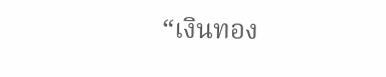“เงินทอง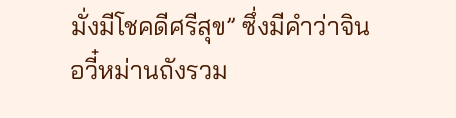มั่งมีโชคดีศรีสุข” ซึ่งมีคำว่าจินอวี๋หม่านถังรวม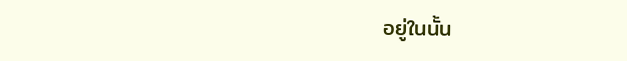อยู่ในนั้น